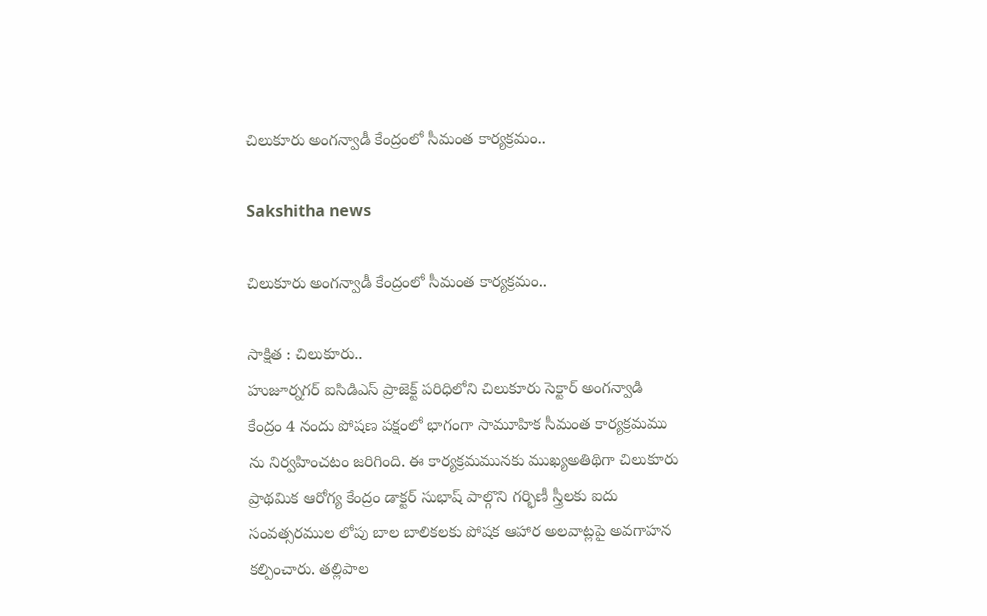చిలుకూరు అంగన్వాడీ కేంద్రంలో సీమంత కార్యక్రమం..

Sakshitha news

చిలుకూరు అంగన్వాడీ కేంద్రంలో సీమంత కార్యక్రమం..

సాక్షిత : చిలుకూరు..
హుజూర్నగర్ ఐసిడిఎస్ ప్రాజెక్ట్ పరిధిలోని చిలుకూరు సెక్టార్ అంగన్వాడి కేంద్రం 4 నందు పోషణ పక్షంలో భాగంగా సామూహిక సీమంత కార్యక్రమము ను నిర్వహించటం జరిగింది. ఈ కార్యక్రమమునకు ముఖ్యఅతిథిగా చిలుకూరు ప్రాథమిక ఆరోగ్య కేంద్రం డాక్టర్ సుభాష్ పాల్గొని గర్భిణీ స్త్రీలకు ఐదు సంవత్సరముల లోపు బాల బాలికలకు పోషక ఆహార అలవాట్లపై అవగాహన కల్పించారు. తల్లిపాల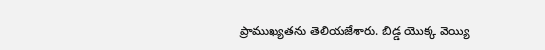ప్రాముఖ్యతను తెలియజేశారు. బిడ్డ యొక్క వెయ్యి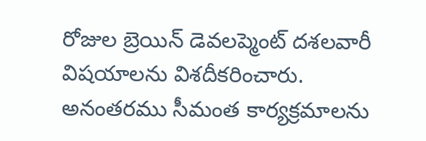రోజుల బ్రెయిన్ డెవలప్మెంట్ దశలవారీ విషయాలను విశదీకరించారు. అనంతరము సీమంత కార్యక్రమాలను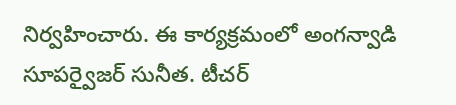నిర్వహించారు. ఈ కార్యక్రమంలో అంగన్వాడి సూపర్వైజర్ సునీత. టీచర్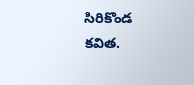సిరికొండ కవిత.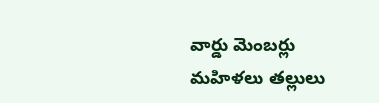వార్డు మెంబర్లు మహిళలు తల్లులు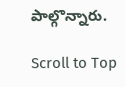పాల్గొన్నారు.

Scroll to Top